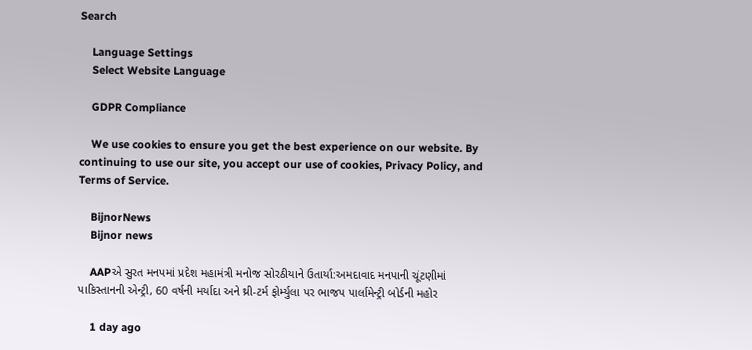Search

    Language Settings
    Select Website Language

    GDPR Compliance

    We use cookies to ensure you get the best experience on our website. By continuing to use our site, you accept our use of cookies, Privacy Policy, and Terms of Service.

    BijnorNews
    Bijnor news

    AAPએ સુરત મનપમાં પ્રદેશ મહામંત્રી મનોજ સોરઠીયાને ઉતાર્યા:અમદાવાદ મનપાની ચૂંટણીમાં પાકિસ્તાનની એન્ટ્રી, 60 વર્ષની મર્યાદા અને થ્રી-ટર્મ ફોર્મ્યુલા પર ભાજપ પાર્લામેન્ટ્રી બોર્ડની મહોર

    1 day ago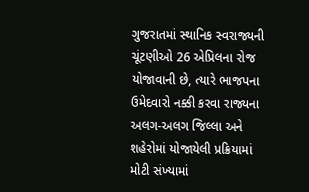ગુજરાતમાં સ્થાનિક સ્વરાજ્યની ચૂંટણીઓ 26 એપ્રિલના રોજ યોજાવાની છે, ત્યારે ભાજપના ઉમેદવારો નક્કી કરવા રાજ્યના અલગ-અલગ જિલ્લા અને શહેરોમાં યોજાયેલી પ્રક્રિયામાં મોટી સંખ્યામાં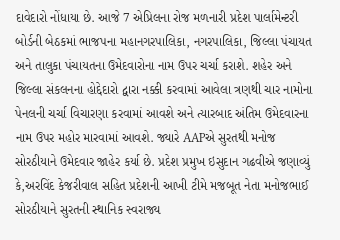દાવેદારો નોંધાયા છે. આજે 7 એપ્રિલના રોજ મળનારી પ્રદેશ પાર્લામેન્ટરી બોર્ડની બેઠકમાં ભાજપના મહાનગરપાલિકા, નગરપાલિકા, જિલ્લા પંચાયત અને તાલુકા પંચાયતના ઉમેદવારોના નામ ઉપર ચર્ચા કરાશે. શહેર અને જિલ્લા સંકલનના હોદ્દેદારો દ્વારા નક્કી કરવામાં આવેલા ત્રણથી ચાર નામોના પેનલની ચર્ચા વિચારણા કરવામાં આવશે અને ત્યારબાદ અંતિમ ઉમેદવારના નામ ઉપર મહોર મારવામાં આવશે. જ્યારે AAPએ સુરતથી મનોજ સોરઠીયાને ઉમેદવાર જાહેર કર્યા છે. પ્રદેશ પ્રમુખ ઇસુદાન ગઢવીએ જણાવ્યું કે,અરવિંદ કેજરીવાલ સહિત પ્રદેશની આખી ટીમે મજબૂત નેતા મનોજભાઈ સોરઠીયાને સુરતની સ્થાનિક સ્વરાજ્ય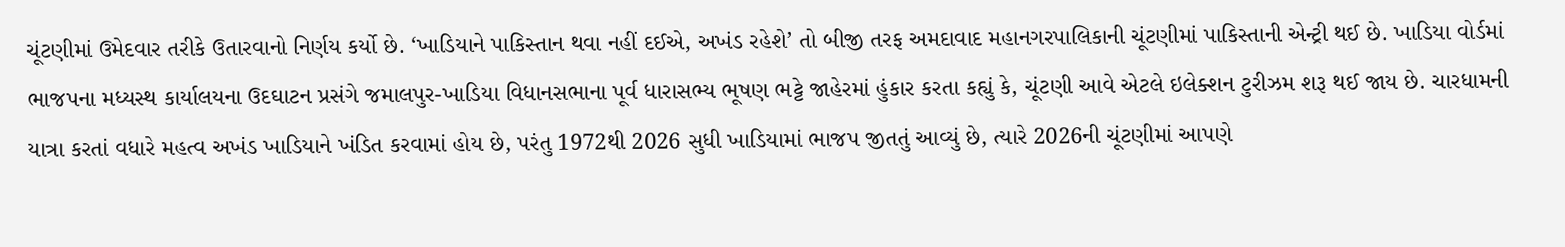ચૂંટણીમાં ઉમેદવાર તરીકે ઉતારવાનો નિર્ણય કર્યો છે. ‘ખાડિયાને પાકિસ્તાન થવા નહીં દઈએ, અખંડ રહેશે’ તો બીજી તરફ અમદાવાદ મહાનગરપાલિકાની ચૂંટણીમાં પાકિસ્તાની એન્ટ્રી થઈ છે. ખાડિયા વોર્ડમાં ભાજપના મધ્યસ્થ કાર્યાલયના ઉદઘાટન પ્રસંગે જમાલપુર-ખાડિયા વિધાનસભાના પૂર્વ ધારાસભ્ય ભૂષણ ભટ્ટે જાહેરમાં હુંકાર કરતા કહ્યું કે, ચૂંટણી આવે એટલે ઇલેક્શન ટુરીઝમ શરૂ થઈ જાય છે. ચારધામની યાત્રા કરતાં વધારે મહત્વ અખંડ ખાડિયાને ખંડિત કરવામાં હોય છે, પરંતુ 1972થી 2026 સુધી ખાડિયામાં ભાજપ જીતતું આવ્યું છે, ત્યારે 2026ની ચૂંટણીમાં આપણે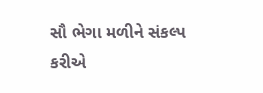સૌ ભેગા મળીને સંકલ્પ કરીએ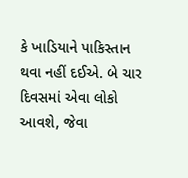કે ખાડિયાને પાકિસ્તાન થવા નહીં દઈએ. બે ચાર દિવસમાં એવા લોકો આવશે, જેવા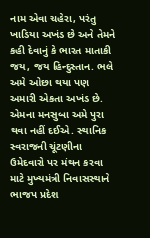નામ એવા ચહેરા, પરંતુ ખાડિયા અખંડ છે અને તેમને કહી દેવાનું કે ભારત માતાકી જય, જય હિન્દુસ્તાન. ભલે અમે ઓછા થયા પણ અમારી એકતા અખંડ છે. એમના મનસુબા અમે પુરા થવા નહીં દઈએ. સ્થાનિક સ્વરાજની ચૂંટણીના ઉમેદવારો પર મંથન કરવા માટે મુખ્યમંત્રી નિવાસસ્થાને ભાજપ પ્રદેશ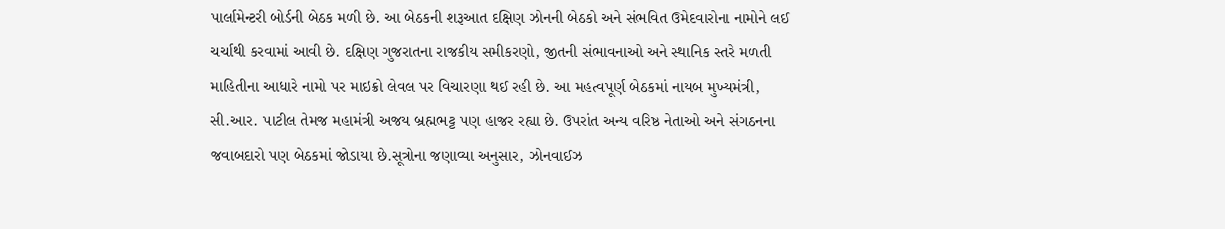પાર્લામેન્ટરી બોર્ડની બેઠક મળી છે. આ બેઠકની શરૂઆત દક્ષિણ ઝોનની બેઠકો અને સંભવિત ઉમેદવારોના નામોને લઈ ચર્ચાથી કરવામાં આવી છે. દક્ષિણ ગુજરાતના રાજકીય સમીકરણો, જીતની સંભાવનાઓ અને સ્થાનિક સ્તરે મળતી માહિતીના આધારે નામો પર માઇક્રો લેવલ પર વિચારણા થઈ રહી છે. આ મહત્વપૂર્ણ બેઠકમાં નાયબ મુખ્યમંત્રી, સી.આર. પાટીલ તેમજ મહામંત્રી અજય બ્રહ્મભટ્ટ પણ હાજર રહ્યા છે. ઉપરાંત અન્ય વરિષ્ઠ નેતાઓ અને સંગઠનના જવાબદારો પણ બેઠકમાં જોડાયા છે.સૂત્રોના જણાવ્યા અનુસાર, ઝોનવાઈઝ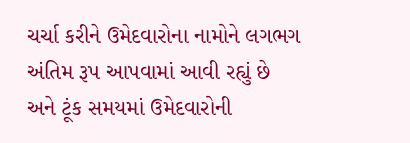ચર્ચા કરીને ઉમેદવારોના નામોને લગભગ અંતિમ રૂપ આપવામાં આવી રહ્યું છે અને ટૂંક સમયમાં ઉમેદવારોની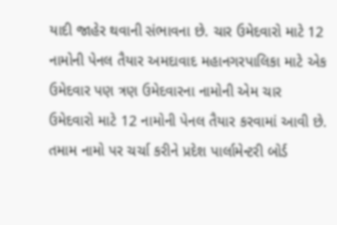યાદી જાહેર થવાની સંભાવના છે. ચાર ઉમેદવારો માટે 12 નામોની પેનલ તૈયાર અમદાવાદ મહાનગરપાલિકા માટે એક ઉમેદવાર પણ ત્રણ ઉમેદવારના નામોની એમ ચાર ઉમેદવારો માટે 12 નામોની પેનલ તૈયાર કરવામાં આવી છે. તમામ નામો પર ચર્ચા કરીને પ્રદેશ પાર્લામેન્ટરી બોર્ડ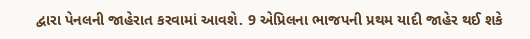દ્વારા પેનલની જાહેરાત કરવામાં આવશે. 9 એપ્રિલના ભાજપની પ્રથમ યાદી જાહેર થઈ શકે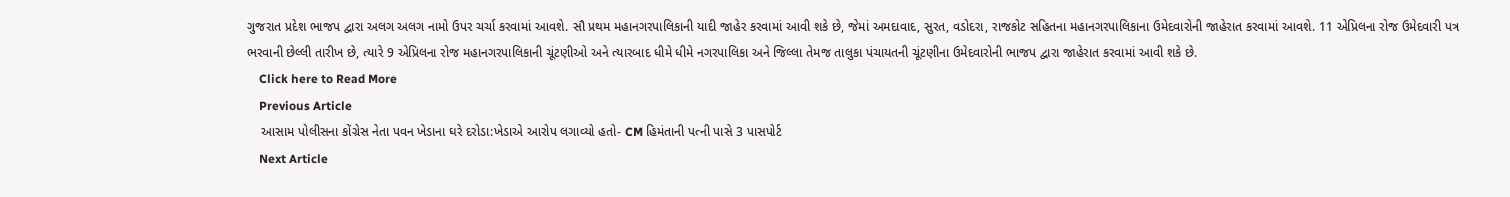ગુજરાત પ્રદેશ ભાજપ દ્વારા અલગ અલગ નામો ઉપર ચર્ચા કરવામાં આવશે. સૌ પ્રથમ મહાનગરપાલિકાની યાદી જાહેર કરવામાં આવી શકે છે, જેમાં અમદાવાદ, સુરત, વડોદરા, રાજકોટ સહિતના મહાનગરપાલિકાના ઉમેદવારોની જાહેરાત કરવામાં આવશે. 11 એપ્રિલના રોજ ઉમેદવારી પત્ર ભરવાની છેલ્લી તારીખ છે, ત્યારે 9 એપ્રિલના રોજ મહાનગરપાલિકાની ચૂંટણીઓ અને ત્યારબાદ ધીમે ધીમે નગરપાલિકા અને જિલ્લા તેમજ તાલુકા પંચાયતની ચૂંટણીના ઉમેદવારોની ભાજપ દ્વારા જાહેરાત કરવામાં આવી શકે છે.
    Click here to Read More
    Previous Article
    આસામ પોલીસના કોંગ્રેસ નેતા પવન ખેડાના ઘરે દરોડા:ખેડાએ આરોપ લગાવ્યો હતો- CM હિમંતાની પત્ની પાસે 3 પાસપોર્ટ
    Next Article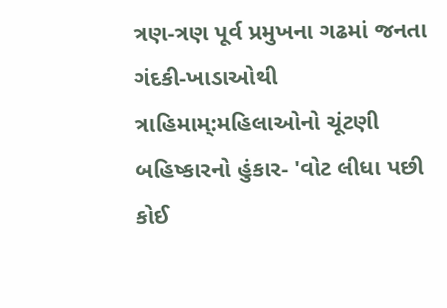ત્રણ-ત્રણ પૂર્વ પ્રમુખના ગઢમાં જનતા ગંદકી-ખાડાઓથી ત્રાહિમામ્:મહિલાઓનો ચૂંટણી બહિષ્કારનો હુંકાર- 'વોટ લીધા પછી કોઈ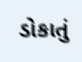ડોકાતું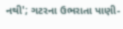નથી'; ગટરના ઉભરાતા પાણી-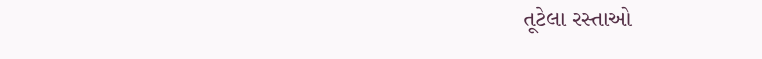તૂટેલા રસ્તાઓ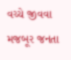વચ્ચે જીવવા મજબૂર જનતા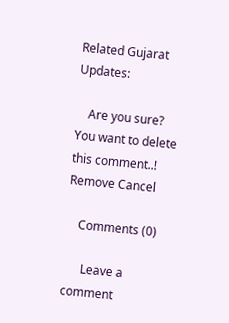Related Gujarat Updates:

    Are you sure? You want to delete this comment..! Remove Cancel

    Comments (0)

      Leave a comment